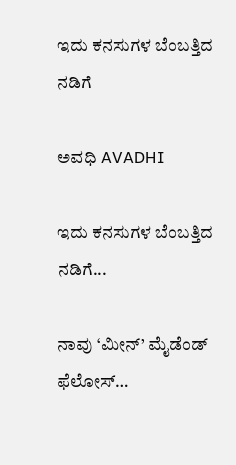ಇದು ಕನಸುಗಳ ಬೆಂಬತ್ತಿದ ನಡಿಗೆ‍

ಅವಧಿ AVADHI

ಇದು ಕನಸುಗಳ ಬೆಂಬತ್ತಿದ ನಡಿಗೆ...

ನಾವು ‘ಮೀನ್’ ಮೈಡೆಂಡ್ ಫೆಲೋಸ್…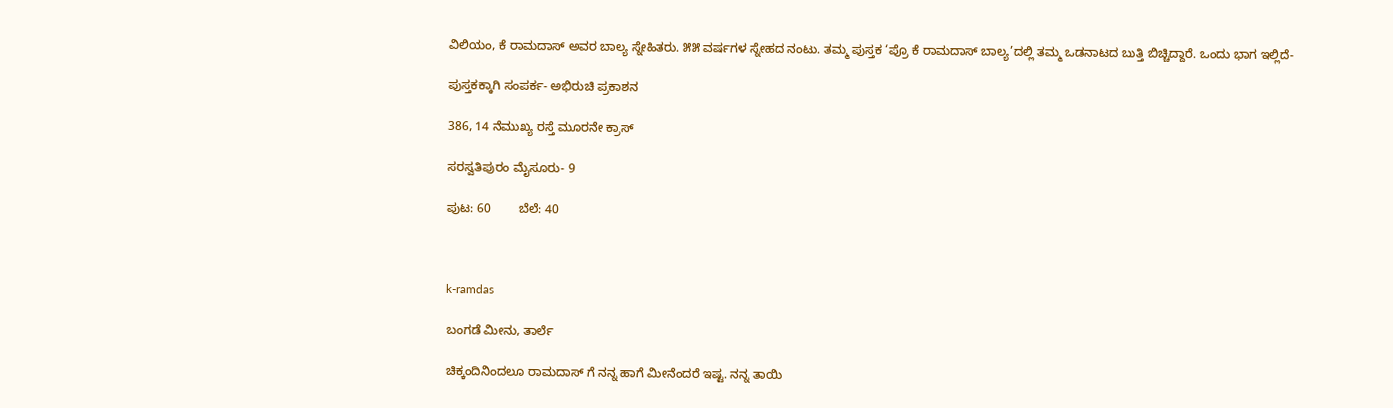ವಿಲಿಯಂ, ಕೆ ರಾಮದಾಸ್ ಅವರ ಬಾಲ್ಯ ಸ್ನೇಹಿತರು. ೫೫ ವರ್ಷಗಳ ಸ್ನೇಹದ ನಂಟು. ತಮ್ಮ ಪುಸ್ತಕ ‘ಪ್ರೊ ಕೆ ರಾಮದಾಸ್ ಬಾಲ್ಯ’ದಲ್ಲಿ ತಮ್ಮ ಒಡನಾಟದ ಬುತ್ತಿ ಬಿಚ್ಚಿದ್ದಾರೆ. ಒಂದು ಭಾಗ ಇಲ್ಲಿದೆ-

ಪುಸ್ತಕಕ್ಕಾಗಿ ಸಂಪರ್ಕ- ಅಭಿರುಚಿ ಪ್ರಕಾಶನ

386, 14 ನೆಮುಖ್ಯ ರಸ್ತೆ ಮೂರನೇ ಕ್ರಾಸ್

ಸರಸ್ವತಿಪುರಂ ಮೈಸೂರು- 9

ಪುಟ: 60        ಬೆಲೆ: 40



k-ramdas

ಬಂಗಡೆ ಮೀನು, ತಾರ್ಲೆ

ಚಿಕ್ಕಂದಿನಿಂದಲೂ ರಾಮದಾಸ್ ಗೆ ನನ್ನ ಹಾಗೆ ಮೀನೆಂದರೆ ಇಷ್ಟ. ನನ್ನ ತಾಯಿ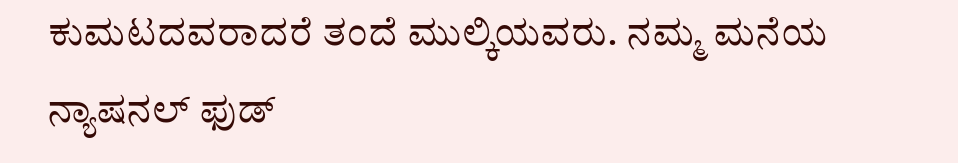ಕುಮಟದವರಾದರೆ ತಂದೆ ಮುಲ್ಕಿಯವರು. ನಮ್ಮ ಮನೆಯ ನ್ಯಾಷನಲ್ ಫುಡ್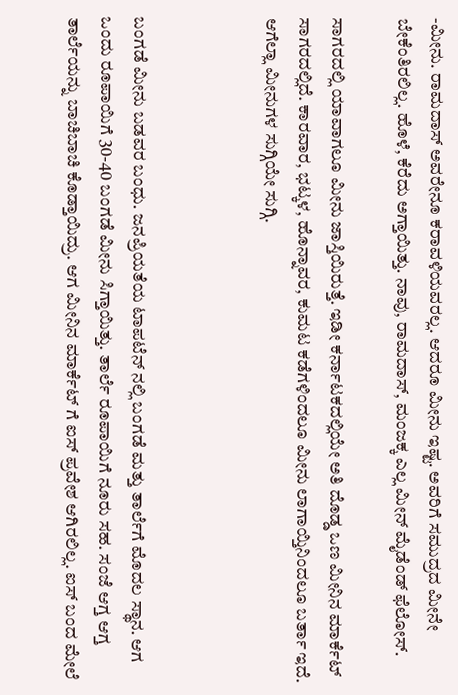-ಮೀನು. ರಾಮದಾಸ್ ಅವರೇನೂ ಕರಾವಳಿಯವರಲ್ಲ. ಆದರೂ ಮೀನು ಇಷ್ಟ. ಅವರಿಗೆ ಸಮುದ್ರದ ಮೀನೇ ಬೇಕೆಂತಿರಲಿಲ್ಲ. ಹೊಳೆ, ಕೆರೆದು ಅಗ್ತಾಯಿತ್ತು. ನಾವು, ರಾಮದಾಸ್, ಮಂಜಕ್ಕ ಎಲ್ಲ ಮೀನ್ ಮೈಡೆಂಡ್ ಫೆಲೋಸ್.

ಸಾಗರದಲ್ಲಿ ಯಾವಾಗಲೂ ಮೀನು ಜಾಸ್ತಿಯಿರುತ್ತೆ. ಇಡೀ ಕರ್ನಾಟಕದಲ್ಲಿಯೇ ಅತಿ ದೊಡ್ಡ ಒಣ ಮೀನಿನ ಮಾರ್ಕೆಟ್ ಸಾಗರದಲ್ಲಿದೆ. ಕಾರವಾರ, ಭಟ್ಕಳ, ಹೊನ್ನಾವರ, ಕುಮಟ ಕಡೆಗಳಿಂದಲೂ ಮೀನು ಲಾಗಾಯ್ತಿನಿಂದಲೂ ಬರ್ತಾ ಇದೆ. ಆಗೆಲ್ಲಾ ಮೀನುಗಳ ಸುಗ್ಗಿಯೇ ಸುಗ್ಗಿ.



ಬಂಗಡೆ ಮೀನು ಬಡವರ ಬಂಧು. ಜನಪ್ರಿಯತೆಯ ಟಾಪಟೆನ್ ನಲ್ಲಿ ಬಂಗಡೆ ಮತ್ತು ತಾರ್ಲೆಗೆ ಮೊದಲ ಸ್ಥಾನ. ಆಗ ಒಂದು ರೂಪಾಯಿಗೆ 30-40 ಬಂಗಡೆ ಮೀನು ಸಿಗ್ತಾಯಿತ್ತು. ತಾರ್ಲೆ ರೂಪಾಯಿಗೆ ನೂರು ಸಹ. ಸಂಜೆ ಆಗ್ತ ಆಗ್ತ ತಾರ್ಲೆಯನ್ನು ಬಾಚಿಬಾಚಿ ಕೊಡ್ತಾಯಿದ್ರು. ಆಗ ಮೀನಿನ ಮಾರ್ಕೆಟ್ ಗೆ ಐಸ್ ಪ್ರವೇಶ ಆಗಿರಲಿಲ್ಲ. ಐಸ್ ಬಂದ ಮೇಲೆ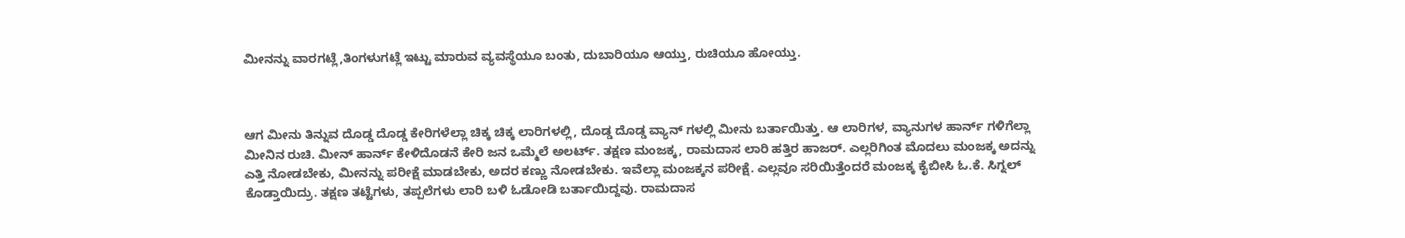ಮೀನನ್ನು ವಾರಗಟ್ಲೆ,ತಿಂಗಳುಗಟ್ಲೆ ಇಟ್ಟು ಮಾರುವ ವ್ಯವಸ್ಥೆಯೂ ಬಂತು, ದುಬಾರಿಯೂ ಆಯ್ತು, ರುಚಿಯೂ ಹೋಯ್ತು.



ಆಗ ಮೀನು ತಿನ್ನುವ ದೊಡ್ಡ ದೊಡ್ಡ ಕೇರಿಗಳೆಲ್ಲಾ ಚಿಕ್ಕ ಚಿಕ್ಕ ಲಾರಿಗಳಲ್ಲಿ, ದೊಡ್ಡ ದೊಡ್ಡ ವ್ಯಾನ್ ಗಳಲ್ಲಿ ಮೀನು ಬರ್ತಾಯಿತ್ತು. ಆ ಲಾರಿಗಳ, ವ್ಯಾನುಗಳ ಹಾರ್ನ್ ಗಳಿಗೆಲ್ಲಾ ಮೀನಿನ ರುಚಿ. ಮೀನ್ ಹಾರ್ನ್ ಕೇಳಿದೊಡನೆ ಕೇರಿ ಜನ ಒಮ್ಮೆಲೆ ಅಲರ್ಟ್. ತಕ್ಷಣ ಮಂಜಕ್ಕ, ರಾಮದಾಸ ಲಾರಿ ಹತ್ತಿರ ಹಾಜರ್. ಎಲ್ಲರಿಗಿಂತ ಮೊದಲು ಮಂಜಕ್ಕ ಅದನ್ನು ಎತ್ತಿ ನೋಡಬೇಕು, ಮೀನನ್ನು ಪರೀಕ್ಷೆ ಮಾಡಬೇಕು, ಅದರ ಕಣ್ಣು ನೋಡಬೇಕು. ಇವೆಲ್ಲಾ ಮಂಜಕ್ಕನ ಪರೀಕ್ಷೆ. ಎಲ್ಲವೂ ಸರಿಯಿತ್ತೆಂದರೆ ಮಂಜಕ್ಕ ಕೈಬೀಸಿ ಓ.ಕೆ. ಸಿಗ್ನಲ್ ಕೊಡ್ತಾಯಿದ್ರು. ತಕ್ಷಣ ತಟ್ಟೆಗಳು, ತಪ್ಪಲೆಗಳು ಲಾರಿ ಬಳಿ ಓಡೋಡಿ ಬರ್ತಾಯಿದ್ದವು. ರಾಮದಾಸ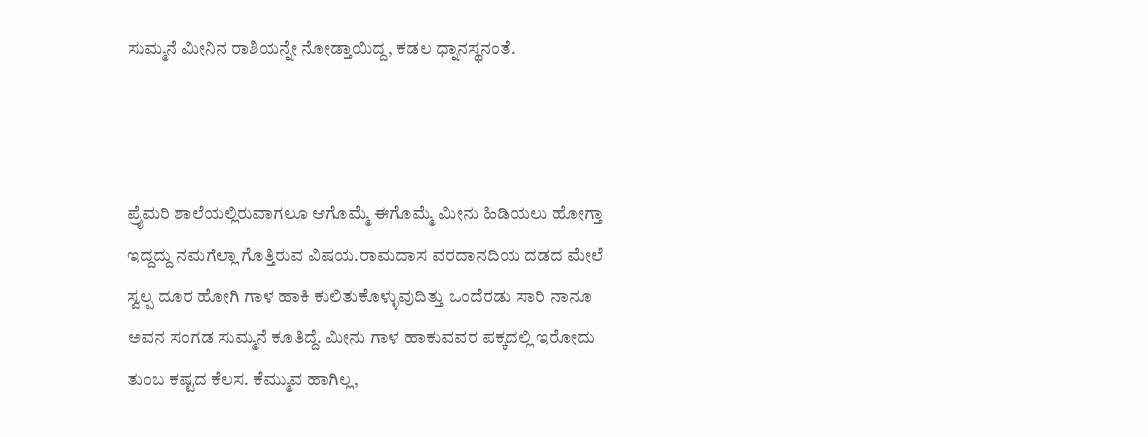ಸುಮ್ಮನೆ ಮೀನಿನ ರಾಶಿಯನ್ನೇ ನೋಡ್ತಾಯಿದ್ದ, ಕಡಲ ಧ್ನಾನಸ್ಥನಂತೆ.



ಪ್ರೈಮರಿ ಶಾಲೆಯಲ್ಲಿರುವಾಗಲೂ ಆಗೊಮ್ಮೆ ಈಗೊಮ್ಮೆ ಮೀನು ಹಿಡಿಯಲು ಹೋಗ್ತಾ ಇದ್ದದ್ದು ನಮಗೆಲ್ಲಾ ಗೊತ್ತಿರುವ ವಿಷಯ.ರಾಮದಾಸ ವರದಾನದಿಯ ದಡದ ಮೇಲೆ ಸ್ವಲ್ಪ ದೂರ ಹೋಗಿ ಗಾಳ ಹಾಕಿ ಕುಲಿತುಕೊಳ್ಳುವುದಿತ್ತು ಒಂದೆರಡು ಸಾರಿ ನಾನೂ ಅವನ ಸಂಗಡ ಸುಮ್ಮನೆ ಕೂತಿದ್ದೆ. ಮೀನು ಗಾಳ ಹಾಕುವವರ ಪಕ್ಕದಲ್ಲಿ ಇರೋದು ತುಂಬ ಕಷ್ಟದ ಕೆಲಸ. ಕೆಮ್ಮುವ ಹಾಗಿಲ್ಲ,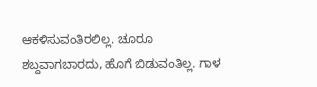ಆಕಳಿಸುವಂತಿರಲಿಲ್ಲ. ಚೂರೂ ಶಬ್ದವಾಗಬಾರದು, ಹೊಗೆ ಬಿಡುವಂತಿಲ್ಲ. ಗಾಳ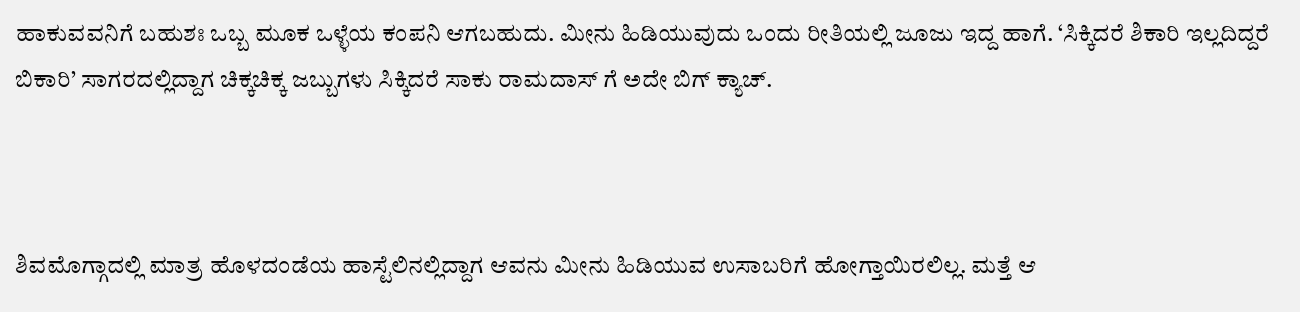ಹಾಕುವವನಿಗೆ ಬಹುಶಃ ಒಬ್ಬ ಮೂಕ ಒಳ್ಳೆಯ ಕಂಪನಿ ಆಗಬಹುದು. ಮೀನು ಹಿಡಿಯುವುದು ಒಂದು ರೀತಿಯಲ್ಲಿ ಜೂಜು ಇದ್ದ ಹಾಗೆ. ‘ಸಿಕ್ಕಿದರೆ ಶಿಕಾರಿ ಇಲ್ಲದಿದ್ದರೆ ಬಿಕಾರಿ’ ಸಾಗರದಲ್ಲಿದ್ದಾಗ ಚಿಕ್ಕಚಿಕ್ಕ ಜಬ್ಬುಗಳು ಸಿಕ್ಕಿದರೆ ಸಾಕು ರಾಮದಾಸ್ ಗೆ ಅದೇ ಬಿಗ್ ಕ್ಯಾಚ್.



ಶಿವಮೊಗ್ಗಾದಲ್ಲಿ ಮಾತ್ರ ಹೊಳದಂಡೆಯ ಹಾಸ್ಟೆಲಿನಲ್ಲಿದ್ದಾಗ ಆವನು ಮೀನು ಹಿಡಿಯುವ ಉಸಾಬರಿಗೆ ಹೋಗ್ತಾಯಿರಲಿಲ್ಲ. ಮತ್ತೆ ಆ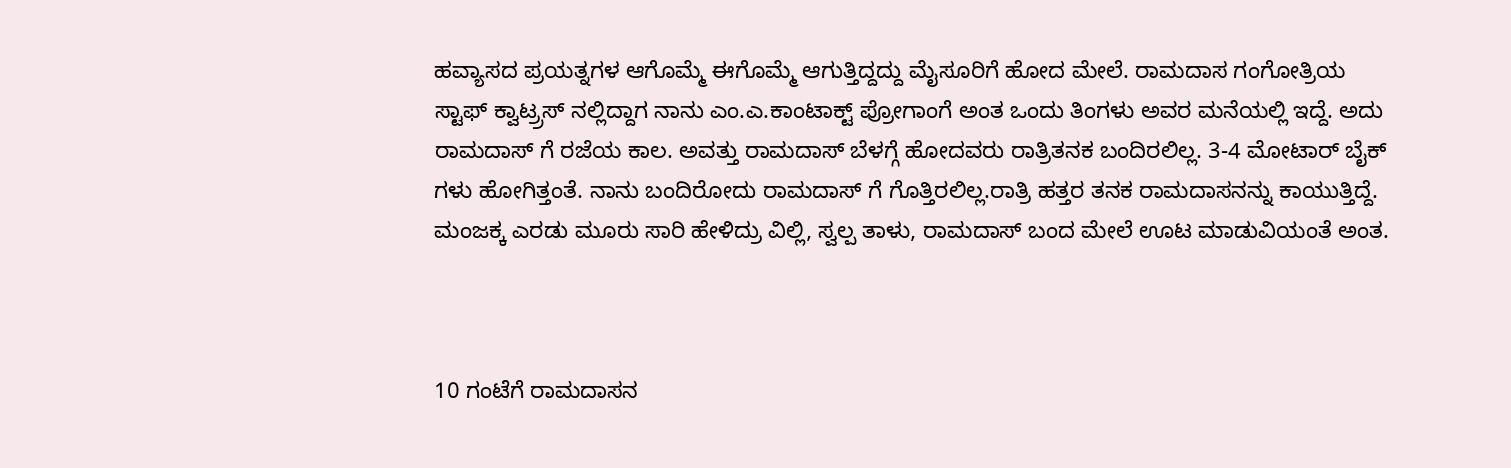ಹವ್ಯಾಸದ ಪ್ರಯತ್ನಗಳ ಆಗೊಮ್ಮೆ ಈಗೊಮ್ಮೆ ಆಗುತ್ತಿದ್ದದ್ದು ಮೈಸೂರಿಗೆ ಹೋದ ಮೇಲೆ. ರಾಮದಾಸ ಗಂಗೋತ್ರಿಯ ಸ್ಟಾಫ್ ಕ್ವಾಟ್ರ್ರಸ್ ನಲ್ಲಿದ್ದಾಗ ನಾನು ಎಂ.ಎ.ಕಾಂಟಾಕ್ಟ್ ಪ್ರೋಗಾಂಗೆ ಅಂತ ಒಂದು ತಿಂಗಳು ಅವರ ಮನೆಯಲ್ಲಿ ಇದ್ದೆ. ಅದು ರಾಮದಾಸ್ ಗೆ ರಜೆಯ ಕಾಲ. ಅವತ್ತು ರಾಮದಾಸ್ ಬೆಳಗ್ಗೆ ಹೋದವರು ರಾತ್ರಿತನಕ ಬಂದಿರಲಿಲ್ಲ. 3-4 ಮೋಟಾರ್ ಬೈಕ್ ಗಳು ಹೋಗಿತ್ತಂತೆ. ನಾನು ಬಂದಿರೋದು ರಾಮದಾಸ್ ಗೆ ಗೊತ್ತಿರಲಿಲ್ಲ.ರಾತ್ರಿ ಹತ್ತರ ತನಕ ರಾಮದಾಸನನ್ನು ಕಾಯುತ್ತಿದ್ದೆ. ಮಂಜಕ್ಕ ಎರಡು ಮೂರು ಸಾರಿ ಹೇಳಿದ್ರು ವಿಲ್ಲಿ, ಸ್ವಲ್ಪ ತಾಳು, ರಾಮದಾಸ್ ಬಂದ ಮೇಲೆ ಊಟ ಮಾಡುವಿಯಂತೆ ಅಂತ.



10 ಗಂಟೆಗೆ ರಾಮದಾಸನ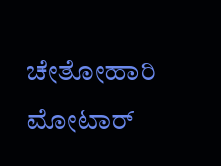ಚೇತೋಹಾರಿ ಮೋಟಾರ್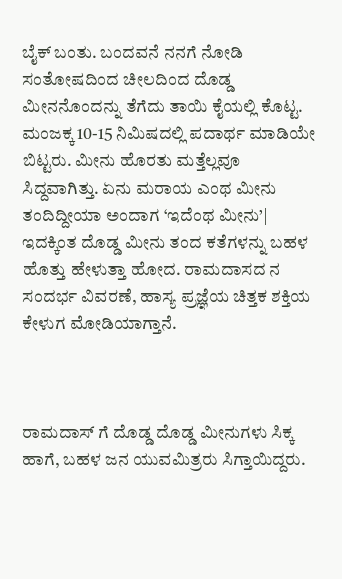ಬೈಕ್ ಬಂತು. ಬಂದವನೆ ನನಗೆ ನೋಡಿ ಸಂತೋಷದಿಂದ ಚೀಲದಿಂದ ದೊಡ್ಡ ಮೀನನೊಂದನ್ನು ತೆಗೆದು ತಾಯಿ ಕೈಯಲ್ಲಿ ಕೊಟ್ಟ. ಮಂಜಕ್ಕ 10-15 ನಿಮಿಷದಲ್ಲಿ ಪದಾರ್ಥ ಮಾಡಿಯೇ ಬಿಟ್ಟರು. ಮೀನು ಹೊರತು ಮತ್ತೆಲ್ಲವೂ ಸಿದ್ದವಾಗಿತ್ತು. ಏನು ಮರಾಯ ಎಂಥ ಮೀನು ತಂದಿದ್ದೀಯಾ ಅಂದಾಗ ‘ಇದೆಂಥ ಮೀನು’| ಇದಕ್ಕಿಂತ ದೊಡ್ಡ ಮೀನು ತಂದ ಕತೆಗಳನ್ನು ಬಹಳ ಹೊತ್ತು ಹೇಳುತ್ತಾ ಹೋದ. ರಾಮದಾಸದ ನ ಸಂದರ್ಭ ವಿವರಣೆ, ಹಾಸ್ಯ ಪ್ರಜ್ಞೆಯ ಚಿತ್ತಕ ಶಕ್ತಿಯ ಕೇಳುಗ ಮೋಡಿಯಾಗ್ತಾನೆ.



ರಾಮದಾಸ್ ಗೆ ದೊಡ್ಡ ದೊಡ್ಡ ಮೀನುಗಳು ಸಿಕ್ಕ ಹಾಗೆ, ಬಹಳ ಜನ ಯುವಮಿತ್ರರು ಸಿಗ್ತಾಯಿದ್ದರು.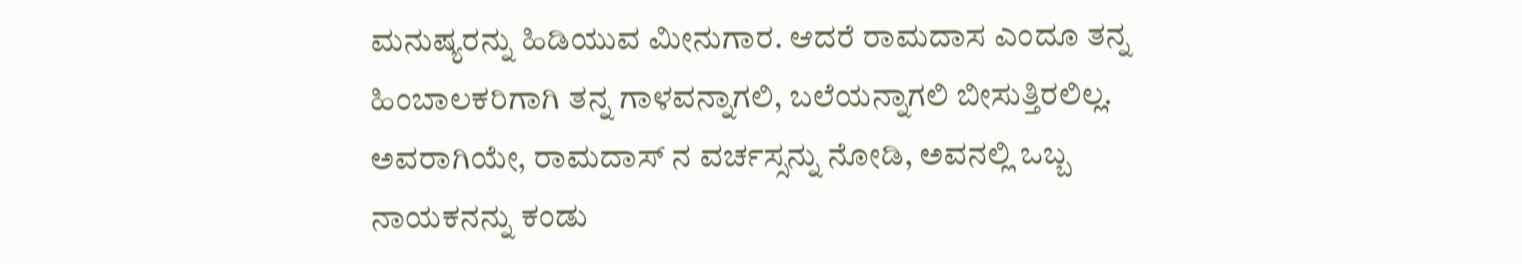ಮನುಷ್ಯರನ್ನು ಹಿಡಿಯುವ ಮೀನುಗಾರ. ಆದರೆ ರಾಮದಾಸ ಎಂದೂ ತನ್ನ ಹಿಂಬಾಲಕರಿಗಾಗಿ ತನ್ನ ಗಾಳವನ್ನಾಗಲಿ, ಬಲೆಯನ್ನಾಗಲಿ ಬೀಸುತ್ತಿರಲಿಲ್ಲ. ಅವರಾಗಿಯೇ, ರಾಮದಾಸ್ ನ ವರ್ಚಸ್ಸನ್ನು ನೋಡಿ, ಅವನಲ್ಲಿ ಒಬ್ಬ ನಾಯಕನನ್ನು ಕಂಡು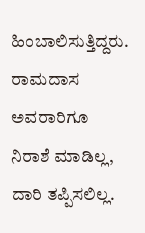ಹಿಂಬಾಲಿಸುತ್ತಿದ್ದರು. ರಾಮದಾಸ ಅವರಾರಿಗೂ ನಿರಾಶೆ ಮಾಡಿಲ್ಲ, ದಾರಿ ತಪ್ಪಿಸಲಿಲ್ಲ.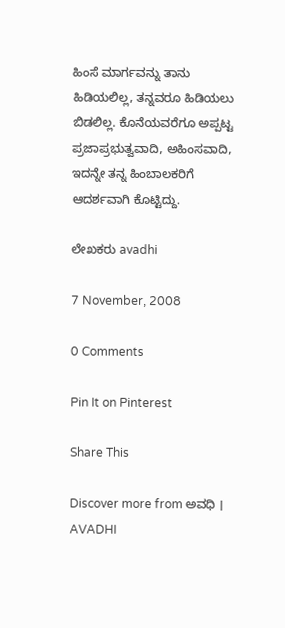ಹಿಂಸೆ ಮಾರ್ಗವನ್ನು ತಾನು ಹಿಡಿಯಲಿಲ್ಲ, ತನ್ನವರೂ ಹಿಡಿಯಲು ಬಿಡಲಿಲ್ಲ. ಕೊನೆಯವರೆಗೂ ಅಪ್ಪಟ್ಟ ಪ್ರಜಾಪ್ರಭುತ್ವವಾದಿ, ಅಹಿಂಸವಾದಿ, ಇದನ್ನೇ ತನ್ನ ಹಿಂಬಾಲಕರಿಗೆ ಆದರ್ಶವಾಗಿ ಕೊಟ್ಟಿದ್ದು.

ಲೇಖಕರು avadhi

7 November, 2008

0 Comments

Pin It on Pinterest

Share This

Discover more from ಅವಧಿ । AVADHI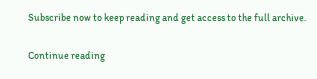Subscribe now to keep reading and get access to the full archive.

Continue reading